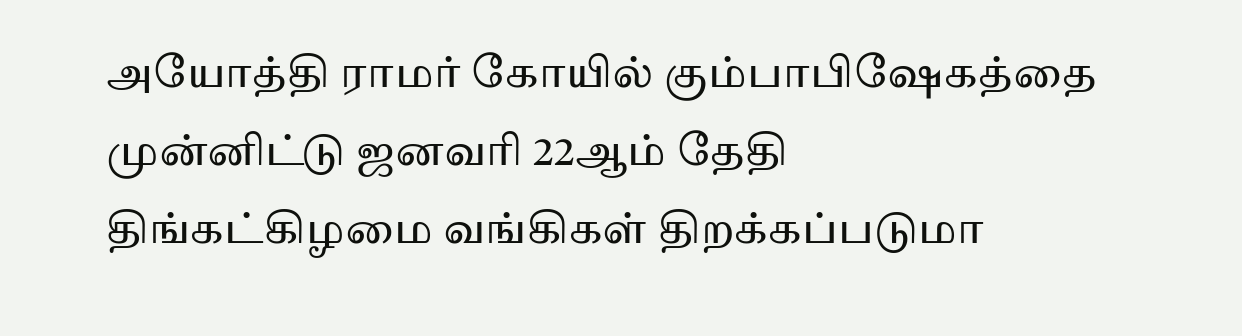அயோத்தி ராமர் கோயில் கும்பாபிஷேகத்தை முன்னிட்டு ஜனவரி 22ஆம் தேதி திங்கட்கிழமை வங்கிகள் திறக்கப்படுமா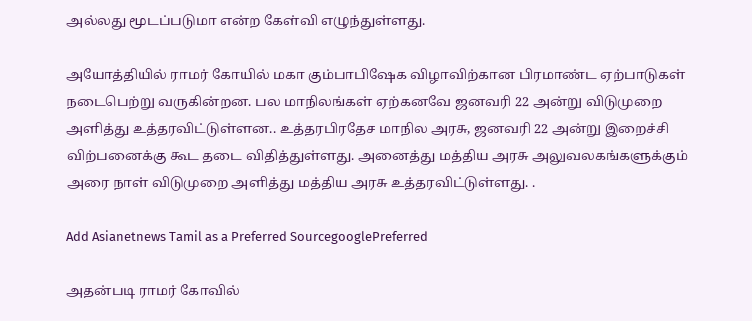அல்லது மூடப்படுமா என்ற கேள்வி எழுந்துள்ளது.

அயோத்தியில் ராமர் கோயில் மகா கும்பாபிஷேக விழாவிற்கான பிரமாண்ட ஏற்பாடுகள் நடைபெற்று வருகின்றன. பல மாநிலங்கள் ஏற்கனவே ஜனவரி 22 அன்று விடுமுறை அளித்து உத்தரவிட்டுள்ளன.. உத்தரபிரதேச மாநில அரசு, ஜனவரி 22 அன்று இறைச்சி விற்பனைக்கு கூட தடை விதித்துள்ளது. அனைத்து மத்திய அரசு அலுவலகங்களுக்கும் அரை நாள் விடுமுறை அளித்து மத்திய அரசு உத்தரவிட்டுள்ளது. .

Add Asianetnews Tamil as a Preferred SourcegooglePreferred

அதன்படி ராமர் கோவில்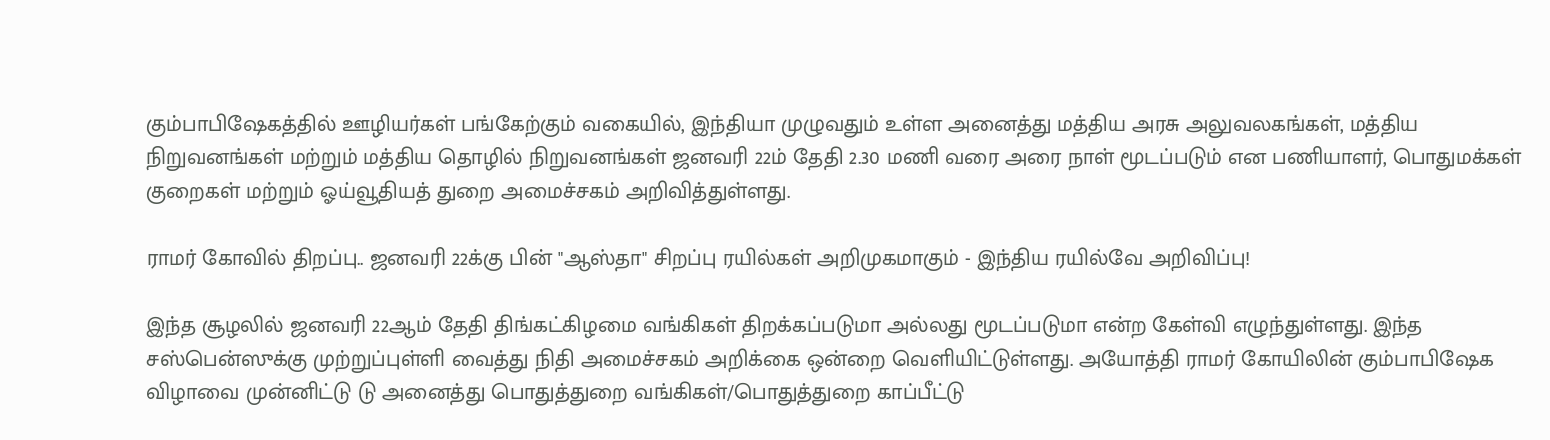கும்பாபிஷேகத்தில் ஊழியர்கள் பங்கேற்கும் வகையில், இந்தியா முழுவதும் உள்ள அனைத்து மத்திய அரசு அலுவலகங்கள், மத்திய நிறுவனங்கள் மற்றும் மத்திய தொழில் நிறுவனங்கள் ஜனவரி 22ம் தேதி 2.30 மணி வரை அரை நாள் மூடப்படும் என பணியாளர், பொதுமக்கள் குறைகள் மற்றும் ஓய்வூதியத் துறை அமைச்சகம் அறிவித்துள்ளது.

ராமர் கோவில் திறப்பு.. ஜனவரி 22க்கு பின் "ஆஸ்தா" சிறப்பு ரயில்கள் அறிமுகமாகும் - இந்திய ரயில்வே அறிவிப்பு!

இந்த சூழலில் ஜனவரி 22ஆம் தேதி திங்கட்கிழமை வங்கிகள் திறக்கப்படுமா அல்லது மூடப்படுமா என்ற கேள்வி எழுந்துள்ளது. இந்த சஸ்பென்ஸுக்கு முற்றுப்புள்ளி வைத்து நிதி அமைச்சகம் அறிக்கை ஒன்றை வெளியிட்டுள்ளது. அயோத்தி ராமர் கோயிலின் கும்பாபிஷேக விழாவை முன்னிட்டு டு அனைத்து பொதுத்துறை வங்கிகள்/பொதுத்துறை காப்பீட்டு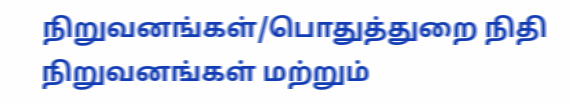நிறுவனங்கள்/பொதுத்துறை நிதி நிறுவனங்கள் மற்றும்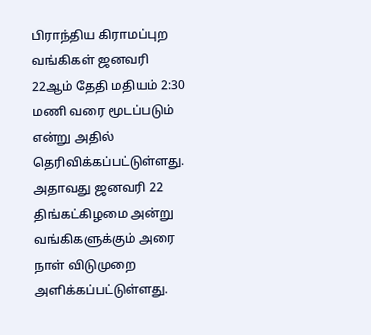பிராந்திய கிராமப்புற வங்கிகள் ஜனவரி 22ஆம் தேதி மதியம் 2:30 மணி வரை மூடப்படும் என்று அதில் தெரிவிக்கப்பட்டுள்ளது. அதாவது ஜனவரி 22 திங்கட்கிழமை அன்று வங்கிகளுக்கும் அரை நாள் விடுமுறை அளிக்கப்பட்டுள்ளது.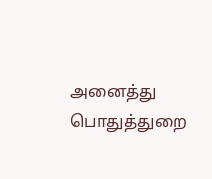அனைத்து பொதுத்துறை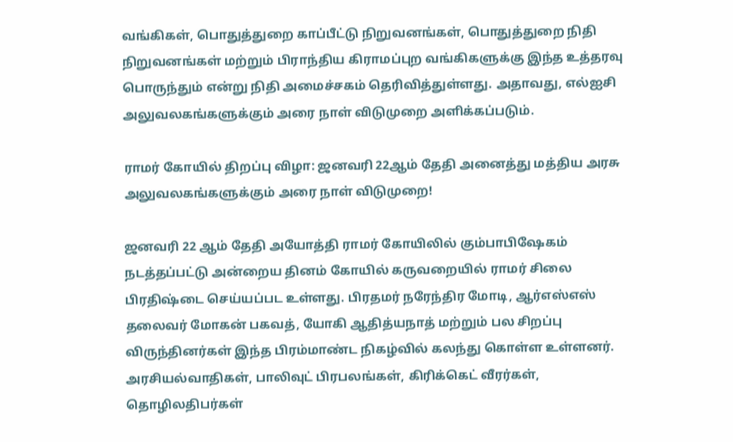வங்கிகள், பொதுத்துறை காப்பீட்டு நிறுவனங்கள், பொதுத்துறை நிதி நிறுவனங்கள் மற்றும் பிராந்திய கிராமப்புற வங்கிகளுக்கு இந்த உத்தரவு பொருந்தும் என்று நிதி அமைச்சகம் தெரிவித்துள்ளது. அதாவது, எல்ஐசி அலுவலகங்களுக்கும் அரை நாள் விடுமுறை அளிக்கப்படும்.

ராமர் கோயில் திறப்பு விழா: ஜனவரி 22ஆம் தேதி அனைத்து மத்திய அரசு அலுவலகங்களுக்கும் அரை நாள் விடுமுறை!

ஜனவரி 22 ஆம் தேதி அயோத்தி ராமர் கோயிலில் கும்பாபிஷேகம் நடத்தப்பட்டு அன்றைய தினம் கோயில் கருவறையில் ராமர் சிலை பிரதிஷ்டை செய்யப்பட உள்ளது. பிரதமர் நரேந்திர மோடி, ஆர்எஸ்எஸ் தலைவர் மோகன் பகவத், யோகி ஆதித்யநாத் மற்றும் பல சிறப்பு விருந்தினர்கள் இந்த பிரம்மாண்ட நிகழ்வில் கலந்து கொள்ள உள்ளனர். அரசியல்வாதிகள், பாலிவுட் பிரபலங்கள், கிரிக்கெட் வீரர்கள், தொழிலதிபர்கள்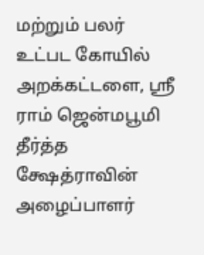மற்றும் பலர் உட்பட கோயில் அறக்கட்டளை, ஸ்ரீ ராம் ஜென்மபூமி தீர்த்த க்ஷேத்ராவின் அழைப்பாளர்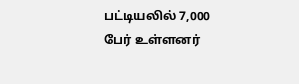பட்டியலில் 7,000 பேர் உள்ளனர்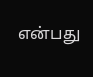என்பது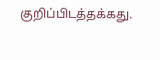குறிப்பிடத்தக்கது.